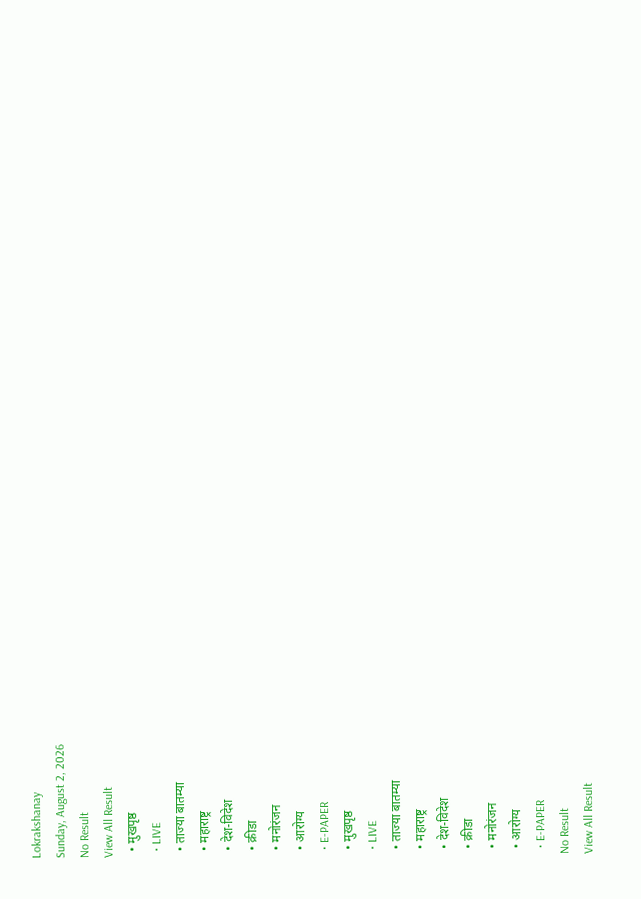Lokrakshanay
Sunday, August 2, 2026
No Result
View All Result
  • मुखपृष्ठ
  • LIVE
  • ताज्या बातम्या
  • महाराष्ट्र
  • देश-विदेश
  • क्रीडा
  • मनोरंजन
  • आरोग्य
  • E-PAPER
  • मुखपृष्ठ
  • LIVE
  • ताज्या बातम्या
  • महाराष्ट्र
  • देश-विदेश
  • क्रीडा
  • मनोरंजन
  • आरोग्य
  • E-PAPER
No Result
View All Result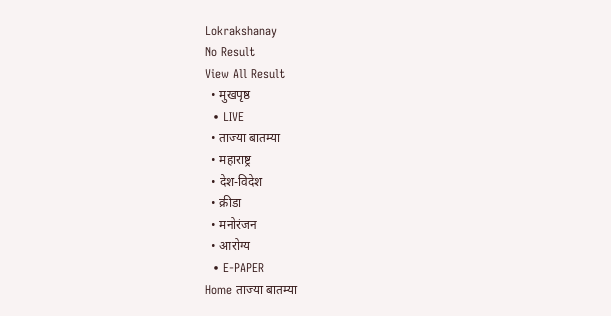Lokrakshanay
No Result
View All Result
  • मुखपृष्ठ
  • LIVE
  • ताज्या बातम्या
  • महाराष्ट्र
  • देश-विदेश
  • क्रीडा
  • मनोरंजन
  • आरोग्य
  • E-PAPER
Home ताज्या बातम्या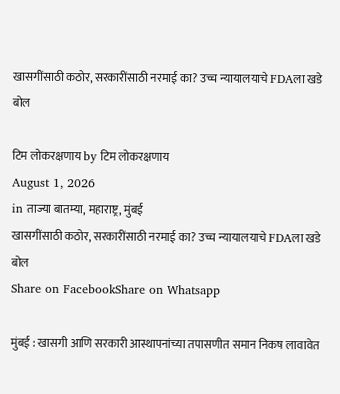खासगींसाठी कठोर, सरकारींसाठी नरमाई का? उच्च न्यायालयाचे FDAला खडे बोल

टिम लोकरक्षणाय by टिम लोकरक्षणाय
August 1, 2026
in ताज्या बातम्या, महाराष्ट्र, मुंबई
खासगींसाठी कठोर, सरकारींसाठी नरमाई का? उच्च न्यायालयाचे FDAला खडे बोल
Share on FacebookShare on Whatsapp

मुंबई : खासगी आणि सरकारी आस्थापनांच्या तपासणीत समान निकष लावावेत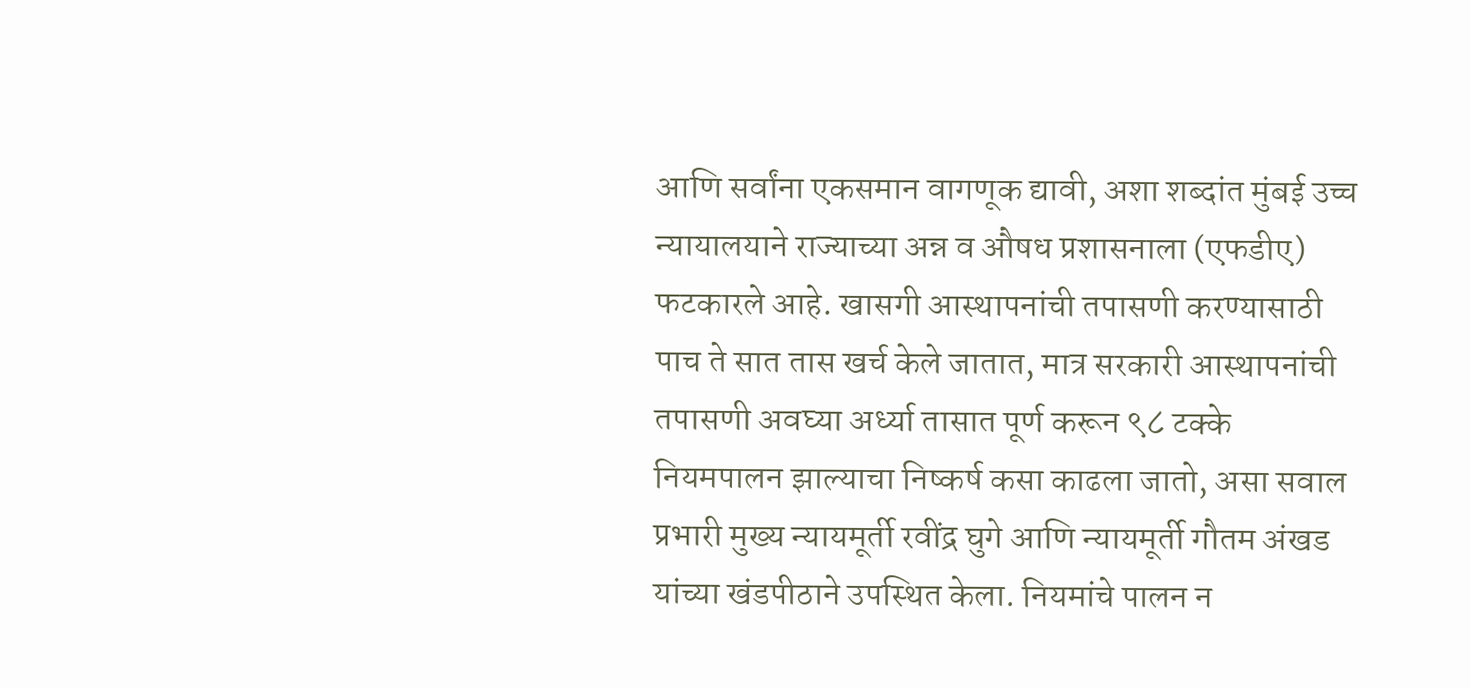आणि सर्वांना एकसमान वागणूक द्यावी, अशा शब्दांत मुंबई उच्च न्यायालयाने राज्याच्या अन्न व औषध प्रशासनाला (एफडीए) फटकारले आहे. खासगी आस्थापनांची तपासणी करण्यासाठी पाच ते सात तास खर्च केले जातात, मात्र सरकारी आस्थापनांची तपासणी अवघ्या अर्ध्या तासात पूर्ण करून ९८ टक्के नियमपालन झाल्याचा निष्कर्ष कसा काढला जातो, असा सवाल प्रभारी मुख्य न्यायमूर्ती रवींद्र घुगे आणि न्यायमूर्ती गौतम अंखड यांच्या खंडपीठाने उपस्थित केला. नियमांचे पालन न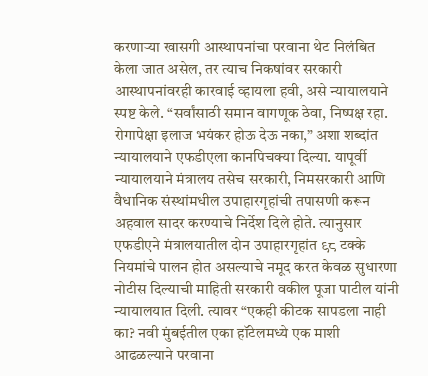करणाऱ्या खासगी आस्थापनांचा परवाना थेट निलंबित केला जात असेल, तर त्याच निकषांवर सरकारी आस्थापनांवरही कारवाई व्हायला हवी, असे न्यायालयाने स्पष्ट केले. “सर्वांसाठी समान वागणूक ठेवा, निष्पक्ष रहा. रोगापेक्षा इलाज भयंकर होऊ देऊ नका,” अशा शब्दांत न्यायालयाने एफडीएला कानपिचक्या दिल्या. यापूर्वी न्यायालयाने मंत्रालय तसेच सरकारी, निमसरकारी आणि वैधानिक संस्थांमधील उपाहारगृहांची तपासणी करून अहवाल सादर करण्याचे निर्देश दिले होते. त्यानुसार एफडीएने मंत्रालयातील दोन उपाहारगृहांत ९८ टक्के नियमांचे पालन होत असल्याचे नमूद करत केवळ सुधारणा नोटीस दिल्याची माहिती सरकारी वकील पूजा पाटील यांनी न्यायालयात दिली. त्यावर “एकही कीटक सापडला नाही का? नवी मुंबईतील एका हॉटेलमध्ये एक माशी आढळल्याने परवाना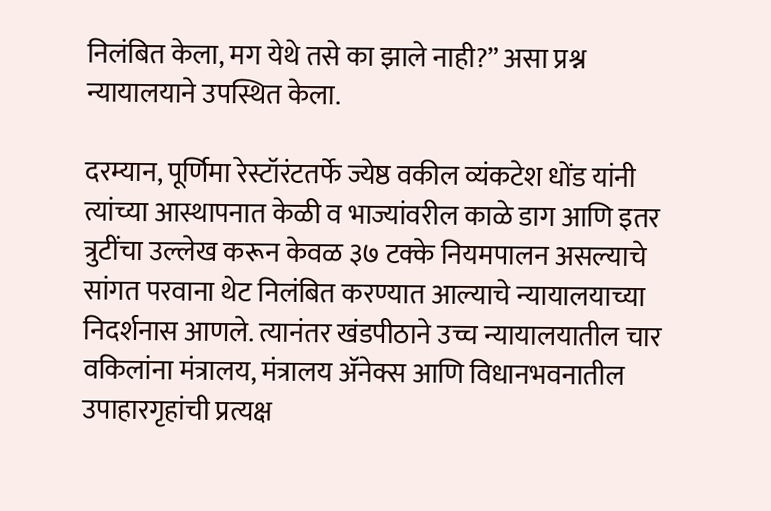निलंबित केला, मग येथे तसे का झाले नाही?” असा प्रश्न न्यायालयाने उपस्थित केला.

दरम्यान, पूर्णिमा रेस्टॉरंटतर्फे ज्येष्ठ वकील व्यंकटेश धोंड यांनी त्यांच्या आस्थापनात केळी व भाज्यांवरील काळे डाग आणि इतर त्रुटींचा उल्लेख करून केवळ ३७ टक्के नियमपालन असल्याचे सांगत परवाना थेट निलंबित करण्यात आल्याचे न्यायालयाच्या निदर्शनास आणले. त्यानंतर खंडपीठाने उच्च न्यायालयातील चार वकिलांना मंत्रालय, मंत्रालय ॲनेक्स आणि विधानभवनातील उपाहारगृहांची प्रत्यक्ष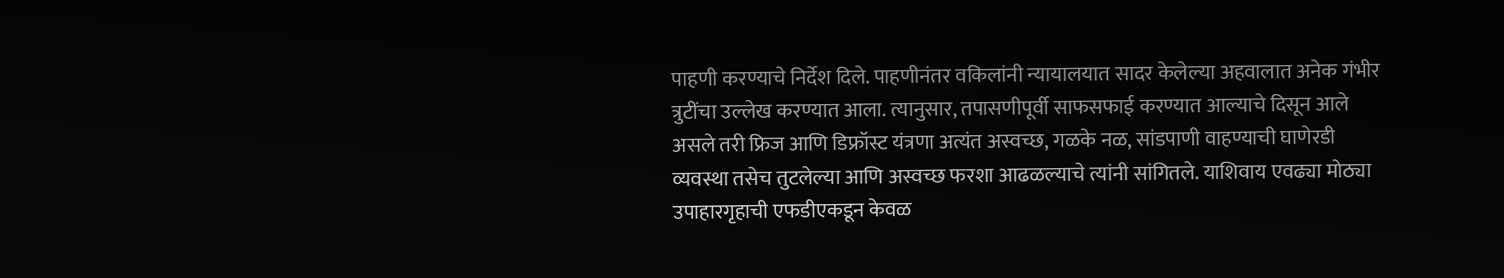पाहणी करण्याचे निर्देश दिले. पाहणीनंतर वकिलांनी न्यायालयात सादर केलेल्या अहवालात अनेक गंभीर त्रुटींचा उल्लेख करण्यात आला. त्यानुसार, तपासणीपूर्वी साफसफाई करण्यात आल्याचे दिसून आले असले तरी फ्रिज आणि डिफ्रॉस्ट यंत्रणा अत्यंत अस्वच्छ, गळके नळ, सांडपाणी वाहण्याची घाणेरडी व्यवस्था तसेच तुटलेल्या आणि अस्वच्छ फरशा आढळल्याचे त्यांनी सांगितले. याशिवाय एवढ्या मोठ्या उपाहारगृहाची एफडीएकडून केवळ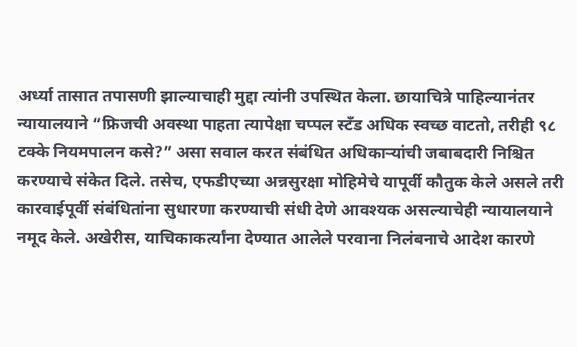अर्ध्या तासात तपासणी झाल्याचाही मुद्दा त्यांनी उपस्थित केला. छायाचित्रे पाहिल्यानंतर न्यायालयाने “फ्रिजची अवस्था पाहता त्यापेक्षा चप्पल स्टँड अधिक स्वच्छ वाटतो, तरीही ९८ टक्के नियमपालन कसे?” असा सवाल करत संबंधित अधिकाऱ्यांची जबाबदारी निश्चित करण्याचे संकेत दिले. तसेच, एफडीएच्या अन्नसुरक्षा मोहिमेचे यापूर्वी कौतुक केले असले तरी कारवाईपूर्वी संबंधितांना सुधारणा करण्याची संधी देणे आवश्यक असल्याचेही न्यायालयाने नमूद केले. अखेरीस, याचिकाकर्त्यांना देण्यात आलेले परवाना निलंबनाचे आदेश कारणे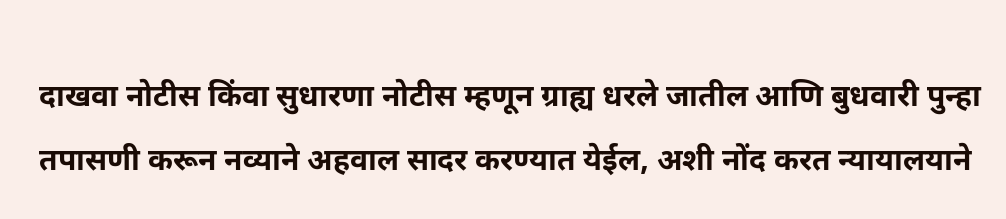दाखवा नोटीस किंवा सुधारणा नोटीस म्हणून ग्राह्य धरले जातील आणि बुधवारी पुन्हा तपासणी करून नव्याने अहवाल सादर करण्यात येईल, अशी नोंद करत न्यायालयाने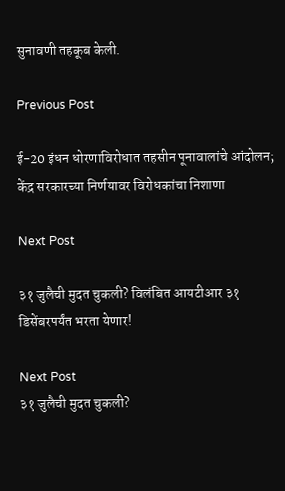सुनावणी तहकूब केली.

Previous Post

ई-20 इंधन धोरणाविरोधात तहसीन पूनावालांचे आंदोलन; केंद्र सरकारच्या निर्णयावर विरोधकांचा निशाणा

Next Post

३१ जुलैची मुदत चुकली? विलंबित आयटीआर ३१ डिसेंबरपर्यंत भरता येणार!

Next Post
३१ जुलैची मुदत चुकली?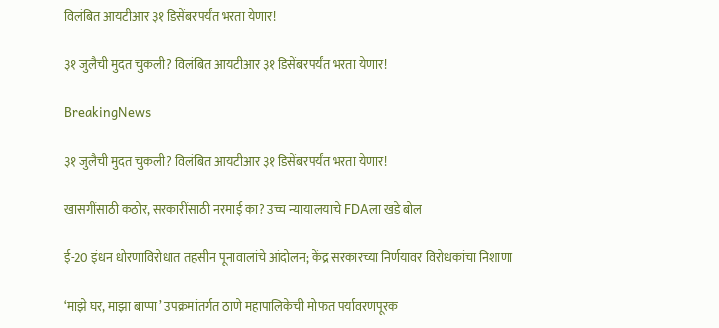विलंबित आयटीआर ३१ डिसेंबरपर्यंत भरता येणार!

३१ जुलैची मुदत चुकली? विलंबित आयटीआर ३१ डिसेंबरपर्यंत भरता येणार!

BreakingNews

३१ जुलैची मुदत चुकली? विलंबित आयटीआर ३१ डिसेंबरपर्यंत भरता येणार!

खासगींसाठी कठोर, सरकारींसाठी नरमाई का? उच्च न्यायालयाचे FDAला खडे बोल

ई-20 इंधन धोरणाविरोधात तहसीन पूनावालांचे आंदोलन; केंद्र सरकारच्या निर्णयावर विरोधकांचा निशाणा

‘माझे घर, माझा बाप्पा’ उपक्रमांतर्गत ठाणे महापालिकेची मोफत पर्यावरणपूरक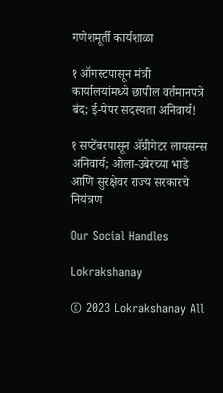गणेशमूर्ती कार्यशाळा

१ ऑगस्टपासून मंत्री कार्यालयांमध्ये छापील वर्तमानपत्रे बंद; ई-पेपर सदस्यता अनिवार्य!

१ सप्टेंबरपासून ॲग्रीगेटर लायसन्स अनिवार्य; ओला-उबेरच्या भाडे आणि सुरक्षेवर राज्य सरकारचे नियंत्रण

Our Social Handles

Lokrakshanay

© 2023 Lokrakshanay All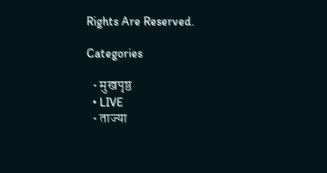Rights Are Reserved.

Categories

  • मुखपृष्ठ
  • LIVE
  • ताज्या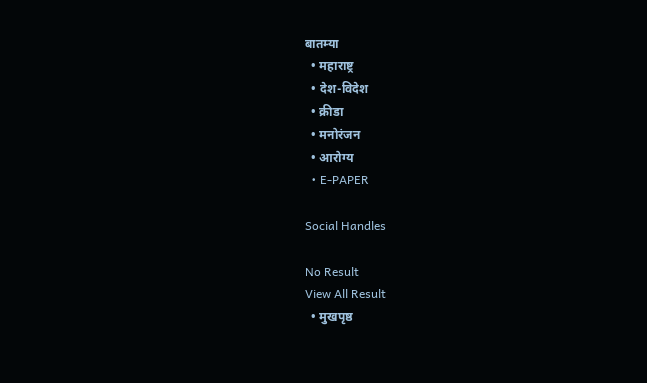बातम्या
  • महाराष्ट्र
  • देश-विदेश
  • क्रीडा
  • मनोरंजन
  • आरोग्य
  • E-PAPER

Social Handles

No Result
View All Result
  • मुखपृष्ठ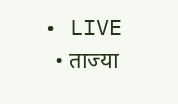• LIVE
  • ताज्या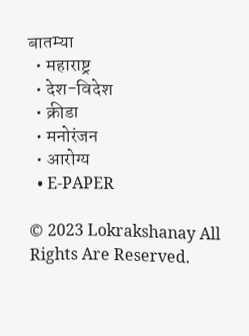बातम्या
  • महाराष्ट्र
  • देश-विदेश
  • क्रीडा
  • मनोरंजन
  • आरोग्य
  • E-PAPER

© 2023 Lokrakshanay All Rights Are Reserved.